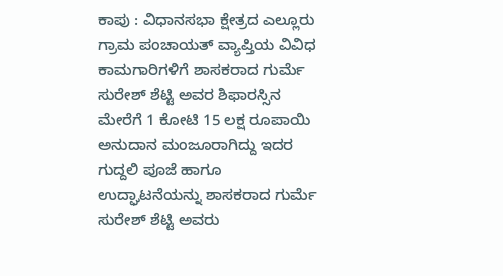ಕಾಪು : ವಿಧಾನಸಭಾ ಕ್ಷೇತ್ರದ ಎಲ್ಲೂರು ಗ್ರಾಮ ಪಂಚಾಯತ್ ವ್ಯಾಪ್ತಿಯ ವಿವಿಧ ಕಾಮಗಾರಿಗಳಿಗೆ ಶಾಸಕರಾದ ಗುರ್ಮೆ ಸುರೇಶ್ ಶೆಟ್ಟಿ ಅವರ ಶಿಫಾರಸ್ಸಿನ ಮೇರೆಗೆ 1 ಕೋಟಿ 15 ಲಕ್ಷ ರೂಪಾಯಿ ಅನುದಾನ ಮಂಜೂರಾಗಿದ್ದು ಇದರ ಗುದ್ದಲಿ ಪೂಜೆ ಹಾಗೂ ಉದ್ಘಾಟನೆಯನ್ನು ಶಾಸಕರಾದ ಗುರ್ಮೆ ಸುರೇಶ್ ಶೆಟ್ಟಿ ಅವರು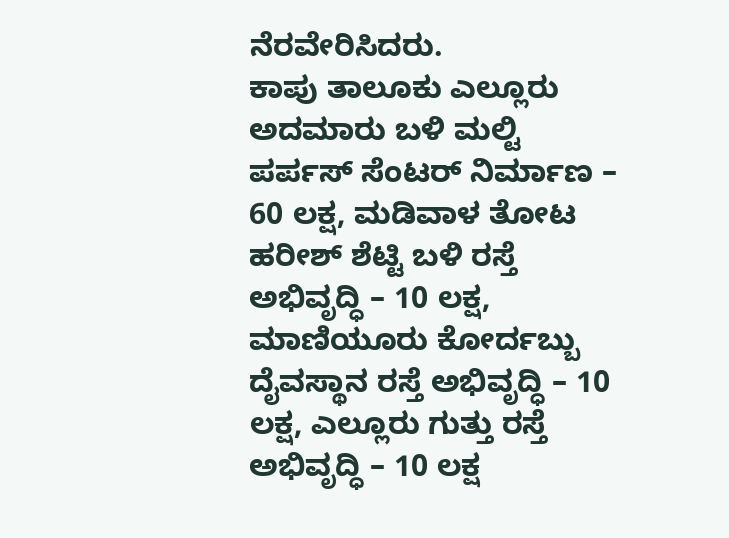ನೆರವೇರಿಸಿದರು.
ಕಾಪು ತಾಲೂಕು ಎಲ್ಲೂರು ಅದಮಾರು ಬಳಿ ಮಲ್ಟಿ ಪರ್ಪಸ್ ಸೆಂಟರ್ ನಿರ್ಮಾಣ – 60 ಲಕ್ಷ, ಮಡಿವಾಳ ತೋಟ ಹರೀಶ್ ಶೆಟ್ಟಿ ಬಳಿ ರಸ್ತೆ ಅಭಿವೃದ್ಧಿ – 10 ಲಕ್ಷ, ಮಾಣಿಯೂರು ಕೋರ್ದಬ್ಬು ದೈವಸ್ಥಾನ ರಸ್ತೆ ಅಭಿವೃದ್ಧಿ – 10 ಲಕ್ಷ, ಎಲ್ಲೂರು ಗುತ್ತು ರಸ್ತೆ ಅಭಿವೃದ್ಧಿ – 10 ಲಕ್ಷ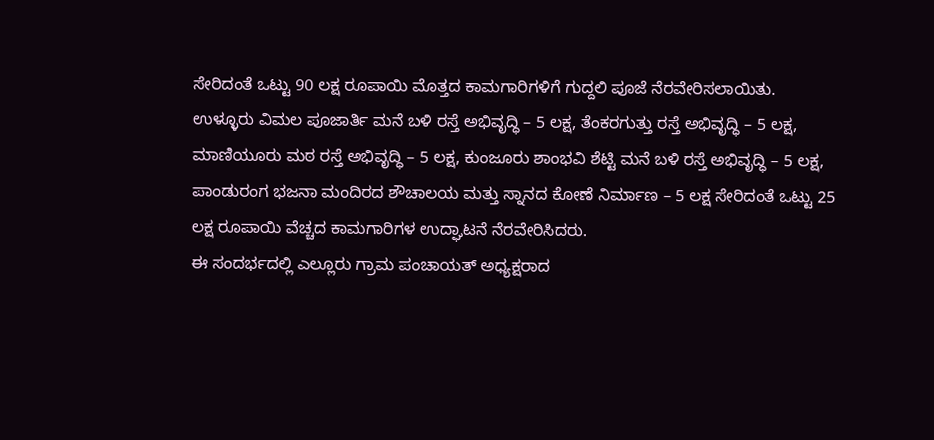ಸೇರಿದಂತೆ ಒಟ್ಟು 90 ಲಕ್ಷ ರೂಪಾಯಿ ಮೊತ್ತದ ಕಾಮಗಾರಿಗಳಿಗೆ ಗುದ್ದಲಿ ಪೂಜೆ ನೆರವೇರಿಸಲಾಯಿತು.
ಉಳ್ಳೂರು ವಿಮಲ ಪೂಜಾರ್ತಿ ಮನೆ ಬಳಿ ರಸ್ತೆ ಅಭಿವೃದ್ಧಿ – 5 ಲಕ್ಷ, ತೆಂಕರಗುತ್ತು ರಸ್ತೆ ಅಭಿವೃದ್ಧಿ – 5 ಲಕ್ಷ, ಮಾಣಿಯೂರು ಮಠ ರಸ್ತೆ ಅಭಿವೃದ್ಧಿ – 5 ಲಕ್ಷ, ಕುಂಜೂರು ಶಾಂಭವಿ ಶೆಟ್ಟಿ ಮನೆ ಬಳಿ ರಸ್ತೆ ಅಭಿವೃದ್ಧಿ – 5 ಲಕ್ಷ, ಪಾಂಡುರಂಗ ಭಜನಾ ಮಂದಿರದ ಶೌಚಾಲಯ ಮತ್ತು ಸ್ನಾನದ ಕೋಣೆ ನಿರ್ಮಾಣ – 5 ಲಕ್ಷ ಸೇರಿದಂತೆ ಒಟ್ಟು 25 ಲಕ್ಷ ರೂಪಾಯಿ ವೆಚ್ಚದ ಕಾಮಗಾರಿಗಳ ಉದ್ಘಾಟನೆ ನೆರವೇರಿಸಿದರು.
ಈ ಸಂದರ್ಭದಲ್ಲಿ ಎಲ್ಲೂರು ಗ್ರಾಮ ಪಂಚಾಯತ್ ಅಧ್ಯಕ್ಷರಾದ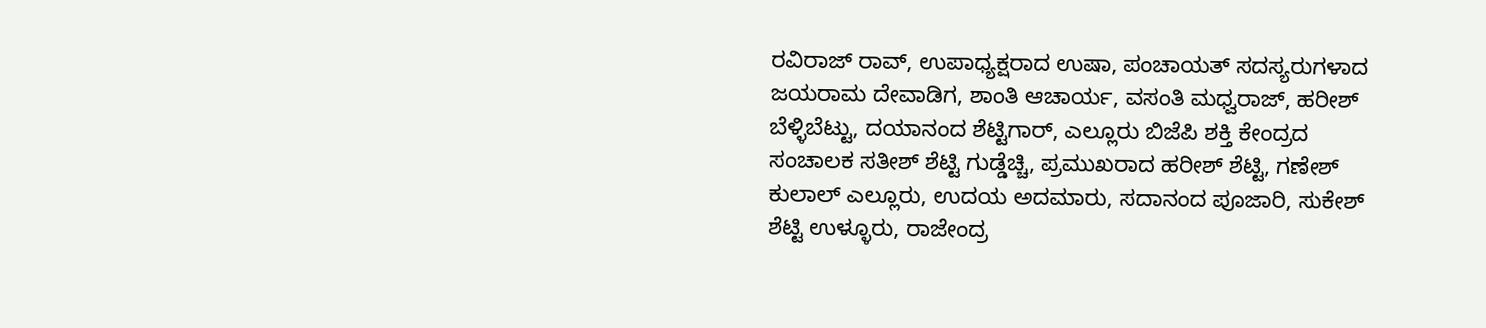ರವಿರಾಜ್ ರಾವ್, ಉಪಾಧ್ಯಕ್ಷರಾದ ಉಷಾ, ಪಂಚಾಯತ್ ಸದಸ್ಯರುಗಳಾದ ಜಯರಾಮ ದೇವಾಡಿಗ, ಶಾಂತಿ ಆಚಾರ್ಯ, ವಸಂತಿ ಮಧ್ವರಾಜ್, ಹರೀಶ್ ಬೆಳ್ಳಿಬೆಟ್ಟು, ದಯಾನಂದ ಶೆಟ್ಟಿಗಾರ್, ಎಲ್ಲೂರು ಬಿಜೆಪಿ ಶಕ್ತಿ ಕೇಂದ್ರದ ಸಂಚಾಲಕ ಸತೀಶ್ ಶೆಟ್ಟಿ ಗುಡ್ಡೆಚ್ಚಿ, ಪ್ರಮುಖರಾದ ಹರೀಶ್ ಶೆಟ್ಟಿ, ಗಣೇಶ್ ಕುಲಾಲ್ ಎಲ್ಲೂರು, ಉದಯ ಅದಮಾರು, ಸದಾನಂದ ಪೂಜಾರಿ, ಸುಕೇಶ್ ಶೆಟ್ಟಿ ಉಳ್ಳೂರು, ರಾಜೇಂದ್ರ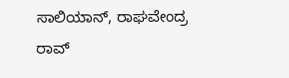ಸಾಲಿಯಾನ್, ರಾಘವೇಂದ್ರ ರಾವ್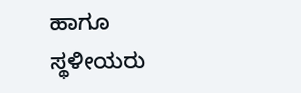ಹಾಗೂ ಸ್ಥಳೀಯರು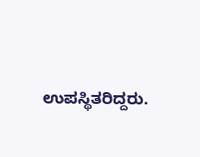ಉಪಸ್ಥಿತರಿದ್ದರು.